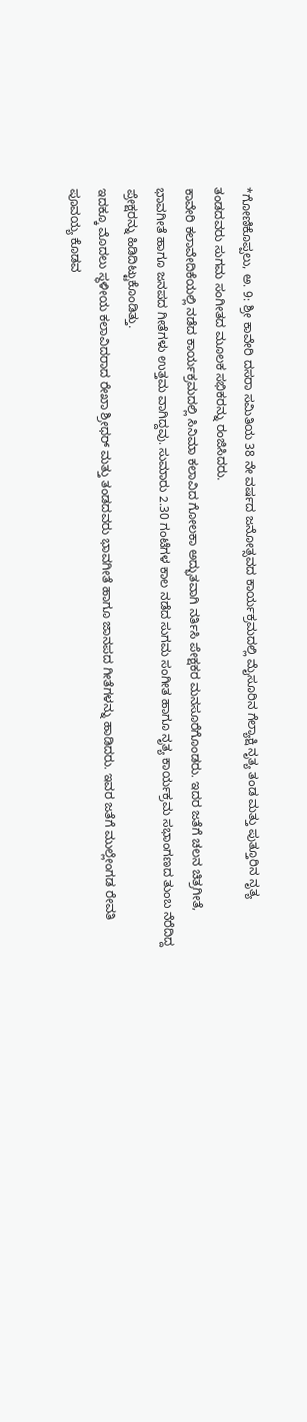*ಗೋಣಿಕೊಪ್ಪಲು, ಅ. 9: ಶ್ರೀ ಕಾವೇರಿ ದಸರಾ ಸಮಿತಿಯ 38 ನೇ ವರ್ಷದ ಜನೋತ್ಸವದ ಕಾರ್ಯಕ್ರಮದಲ್ಲಿ ಮೈಸೂರಿನ ಗೆಲ್ಯಾಕ್ಷಿ ನೃತ್ಯ ತಂಡ ಮತ್ತು ಪುತ್ತೂರಿನ ನೃತ್ಯ ತಂಡದವರು ಸುಗಮ ಸಂಗೀತದ ಮೂಲಕ ಸಭಿಕರನ್ನು ರಂಜಿಸಿದರು.
ಕಾವೇರಿ ಕಲಾವೇದಿಕೆಯಲ್ಲಿ ನಡೆದ ಕಾರ್ಯಕ್ರಮದಲ್ಲಿ ಸಿನಿಮಾ ಕಲಾವಿದ ಗೋಲಕಾ ಅದ್ಭುತವಾಗಿ ನರ್ತಿಸಿ ಪೇಕ್ಷಕರ ಮನಸೂರೆಗೊಂಡರು. ಇದರ ಜತೆಗೆ ಚಲನ ಚಿತ್ರಗೀತೆ, ಭಾವಗೀತೆ ಹಾಗೂ ಜನಪದ ಗೀತೆಗಳು ಉತ್ತಮ ವಾಗಿದ್ದವು. ಸುಮಾರು 2.30 ಗಂಟೆಗಳ ಕಾಲ ನಡೆದ ಸುಗಮ ಸಂಗೀತ ಹಾಗೂ ನೃತ್ಯ ಕಾರ್ಯಕ್ರಮ ಸಭಾಂಗಣದ ತುಂಬ ನೆರೆದಿದ್ದ ಪ್ರೇಕ್ಷರನ್ನು ಹಿಡಿದಿಟ್ಟುಕೊಂಡಿತ್ತು.
ಇದಕ್ಕೂ ಮೊದಲು ಸ್ಥಳೀಯ ಕಲಾವಿದರಾದ ರೇಖಾ ಶ್ರೀಧರ್ ಮತ್ತು ತಂಡದವರು ಭಾವಗೀತೆ ಹಾಗೂ ಜಾನಪದ ಗೀತೆಗಳನ್ನು ಹಾಡಿದರು. ಇವರ ಜತೆಗೆ ಮುಲ್ಲೇಂಗಡ ರೇವತಿ ಪೂವಯ್ಯ ಕೊಡವ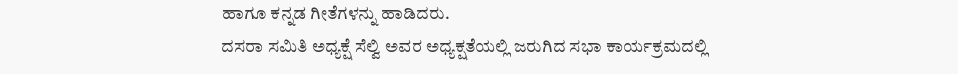ಹಾಗೂ ಕನ್ನಡ ಗೀತೆಗಳನ್ನು ಹಾಡಿದರು.
ದಸರಾ ಸಮಿತಿ ಅಧ್ಯಕ್ಷೆ ಸೆಲ್ವಿ ಅವರ ಅಧ್ಯಕ್ಷತೆಯಲ್ಲಿ ಜರುಗಿದ ಸಭಾ ಕಾರ್ಯಕ್ರಮದಲ್ಲಿ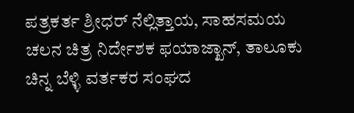ಪತ್ರಕರ್ತ ಶ್ರೀಧರ್ ನೆಲ್ಲಿತ್ತಾಯ, ಸಾಹಸಮಯ ಚಲನ ಚಿತ್ರ ನಿರ್ದೇಶಕ ಫಯಾಜ್ಖಾನ್, ತಾಲೂಕು ಚಿನ್ನ ಬೆಳ್ಳಿ ವರ್ತಕರ ಸಂಘದ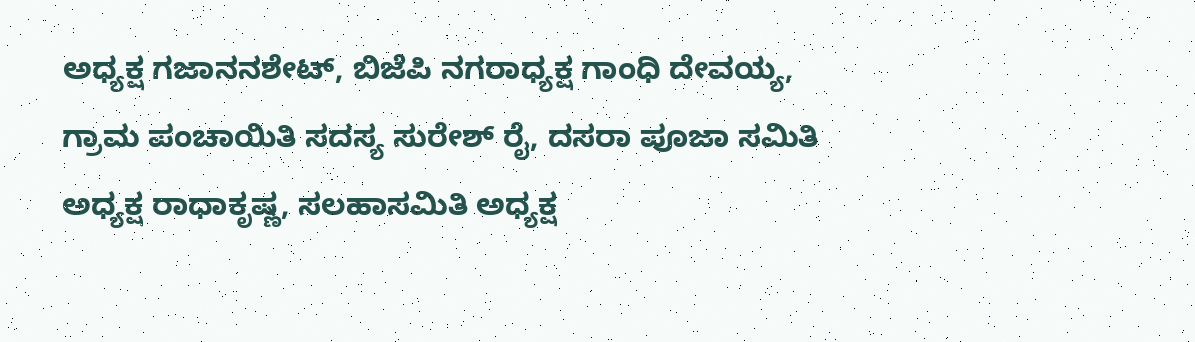ಅಧ್ಯಕ್ಷ ಗಜಾನನಶೇಟ್, ಬಿಜೆಪಿ ನಗರಾಧ್ಯಕ್ಷ ಗಾಂಧಿ ದೇವಯ್ಯ, ಗ್ರಾಮ ಪಂಚಾಯಿತಿ ಸದಸ್ಯ ಸುರೇಶ್ ರೈ, ದಸರಾ ಪೂಜಾ ಸಮಿತಿ ಅಧ್ಯಕ್ಷ ರಾಧಾಕೃಷ್ಣ, ಸಲಹಾಸಮಿತಿ ಅಧ್ಯಕ್ಷ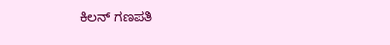ಕಿಲನ್ ಗಣಪತಿ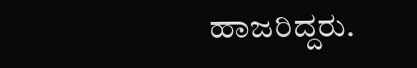ಹಾಜರಿದ್ದರು.